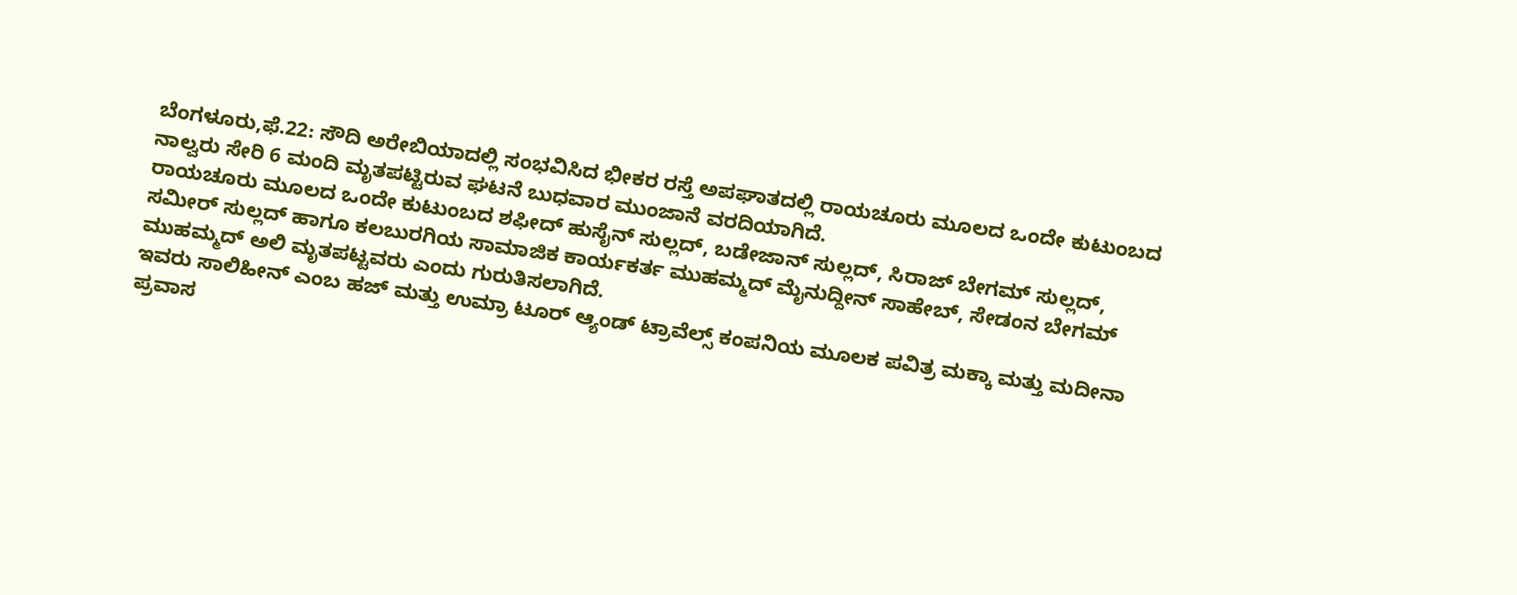ಬೆಂಗಳೂರು,ಫೆ.22: ಸೌದಿ ಅರೇಬಿಯಾದಲ್ಲಿ ಸಂಭವಿಸಿದ ಭೀಕರ ರಸ್ತೆ ಅಪಘಾತದಲ್ಲಿ ರಾಯಚೂರು ಮೂಲದ ಒಂದೇ ಕುಟುಂಬದ ನಾಲ್ವರು ಸೇರಿ 6 ಮಂದಿ ಮೃತಪಟ್ಟಿರುವ ಘಟನೆ ಬುಧವಾರ ಮುಂಜಾನೆ ವರದಿಯಾಗಿದೆ.
ರಾಯಚೂರು ಮೂಲದ ಒಂದೇ ಕುಟುಂಬದ ಶಫೀದ್ ಹುಸೈನ್ ಸುಲ್ಲದ್, ಬಡೇಜಾನ್ ಸುಲ್ಲದ್, ಸಿರಾಜ್ ಬೇಗಮ್ ಸುಲ್ಲದ್, ಸಮೀರ್ ಸುಲ್ಲದ್ ಹಾಗೂ ಕಲಬುರಗಿಯ ಸಾಮಾಜಿಕ ಕಾರ್ಯಕರ್ತ ಮುಹಮ್ಮದ್ ಮೈನುದ್ದೀನ್ ಸಾಹೇಬ್, ಸೇಡಂನ ಬೇಗಮ್ ಮುಹಮ್ಮದ್ ಅಲಿ ಮೃತಪಟ್ಟವರು ಎಂದು ಗುರುತಿಸಲಾಗಿದೆ.
ಇವರು ಸಾಲಿಹೀನ್ ಎಂಬ ಹಜ್ ಮತ್ತು ಉಮ್ರಾ ಟೂರ್ ಆ್ಯಂಡ್ ಟ್ರಾವೆಲ್ಸ್ ಕಂಪನಿಯ ಮೂಲಕ ಪವಿತ್ರ ಮಕ್ಕಾ ಮತ್ತು ಮದೀನಾ ಪ್ರವಾಸ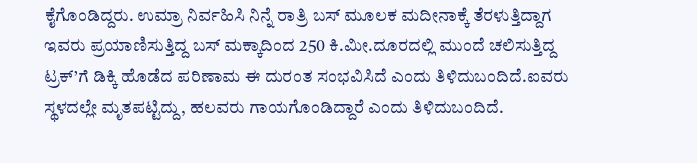ಕೈಗೊಂಡಿದ್ದರು. ಉಮ್ರಾ ನಿರ್ವಹಿಸಿ ನಿನ್ನೆ ರಾತ್ರಿ ಬಸ್ ಮೂಲಕ ಮದೀನಾಕ್ಕೆ ತೆರಳುತ್ತಿದ್ದಾಗ ಇವರು ಪ್ರಯಾಣಿಸುತ್ತಿದ್ದ ಬಸ್ ಮಕ್ಕಾದಿಂದ 250 ಕಿ.ಮೀ.ದೂರದಲ್ಲಿ ಮುಂದೆ ಚಲಿಸುತ್ತಿದ್ದ ಟ್ರಕ್’ಗೆ ಡಿಕ್ಕಿ ಹೊಡೆದ ಪರಿಣಾಮ ಈ ದುರಂತ ಸಂಭವಿಸಿದೆ ಎಂದು ತಿಳಿದುಬಂದಿದೆ.ಐವರು ಸ್ಥಳದಲ್ಲೇ ಮೃತಪಟ್ಟಿದ್ದು, ಹಲವರು ಗಾಯಗೊಂಡಿದ್ದಾರೆ ಎಂದು ತಿಳಿದುಬಂದಿದೆ.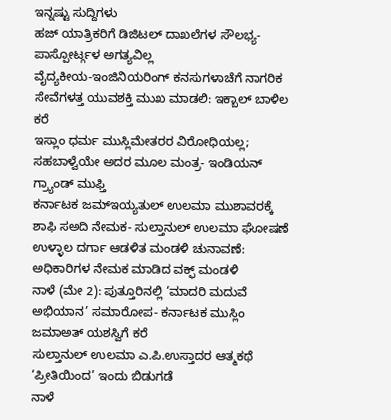ಇನ್ನಷ್ಟು ಸುದ್ದಿಗಳು
ಹಜ್ ಯಾತ್ರಿಕರಿಗೆ ಡಿಜಿಟಲ್ ದಾಖಲೆಗಳ ಸೌಲಭ್ಯ- ಪಾಸ್ಪೋರ್ಟ್ಗಳ ಅಗತ್ಯವಿಲ್ಲ
ವೈದ್ಯಕೀಯ-ಇಂಜಿನಿಯರಿಂಗ್ ಕನಸುಗಳಾಚೆಗೆ ನಾಗರಿಕ ಸೇವೆಗಳತ್ತ ಯುವಶಕ್ತಿ ಮುಖ ಮಾಡಲಿ: ಇಕ್ಬಾಲ್ ಬಾಳಿಲ ಕರೆ
ಇಸ್ಲಾಂ ಧರ್ಮ ಮುಸ್ಲಿಮೇತರರ ವಿರೋಧಿಯಲ್ಲ; ಸಹಬಾಳ್ವೆಯೇ ಅದರ ಮೂಲ ಮಂತ್ರ- ಇಂಡಿಯನ್ ಗ್ರ್ಯಾಂಡ್ ಮುಫ್ತಿ
ಕರ್ನಾಟಕ ಜಮ್ಇಯ್ಯತುಲ್ ಉಲಮಾ ಮುಶಾವರಕ್ಕೆ ಶಾಫಿ ಸಅದಿ ನೇಮಕ- ಸುಲ್ತಾನುಲ್ ಉಲಮಾ ಘೋಷಣೆ
ಉಳ್ಳಾಲ ದರ್ಗಾ ಆಡಳಿತ ಮಂಡಳಿ ಚುನಾವಣೆ: ಅಧಿಕಾರಿಗಳ ನೇಮಕ ಮಾಡಿದ ವಕ್ಫ್ ಮಂಡಳಿ
ನಾಳೆ (ಮೇ 2): ಪುತ್ತೂರಿನಲ್ಲಿ ‘ಮಾದರಿ ಮದುವೆ ಅಭಿಯಾನ’ ಸಮಾರೋಪ- ಕರ್ನಾಟಕ ಮುಸ್ಲಿಂ ಜಮಾಅತ್ ಯಶಸ್ವಿಗೆ ಕರೆ
ಸುಲ್ತಾನುಲ್ ಉಲಮಾ ಎ.ಪಿ.ಉಸ್ತಾದರ ಆತ್ಮಕಥೆ ‘ಪ್ರೀತಿಯಿಂದ’ ಇಂದು ಬಿಡುಗಡೆ
ನಾಳೆ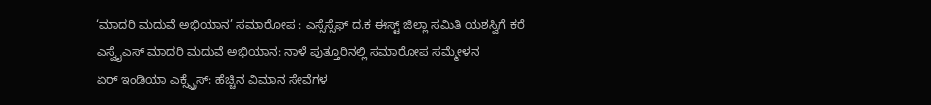‘ಮಾದರಿ ಮದುವೆ ಅಭಿಯಾನ’ ಸಮಾರೋಪ : ಎಸ್ಸೆಸ್ಸೆಫ್ ದ.ಕ ಈಸ್ಟ್ ಜಿಲ್ಲಾ ಸಮಿತಿ ಯಶಸ್ವಿಗೆ ಕರೆ
ಎಸ್ವೈಎಸ್ ಮಾದರಿ ಮದುವೆ ಅಭಿಯಾನ: ನಾಳೆ ಪುತ್ತೂರಿನಲ್ಲಿ ಸಮಾರೋಪ ಸಮ್ಮೇಳನ
ಏರ್ ಇಂಡಿಯಾ ಎಕ್ಸ್ಪ್ರೆಸ್: ಹೆಚ್ಚಿನ ವಿಮಾನ ಸೇವೆಗಳ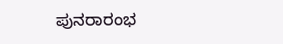ಪುನರಾರಂಭ